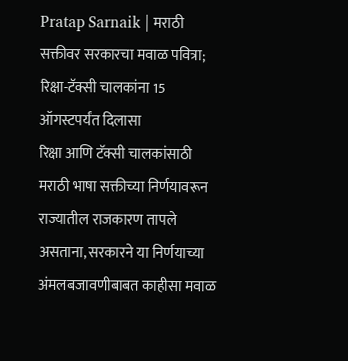Pratap Sarnaik | मराठी सक्तीवर सरकारचा मवाळ पवित्रा; रिक्षा-टॅक्सी चालकांना 15 ऑगस्टपर्यंत दिलासा
रिक्षा आणि टॅक्सी चालकांसाठी मराठी भाषा सक्तीच्या निर्णयावरून राज्यातील राजकारण तापले असताना, सरकारने या निर्णयाच्या अंमलबजावणीबाबत काहीसा मवाळ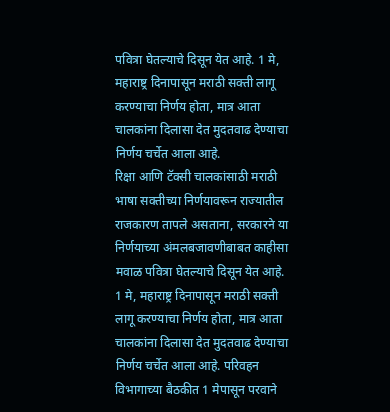पवित्रा घेतल्याचे दिसून येत आहे. 1 मे, महाराष्ट्र दिनापासून मराठी सक्ती लागू करण्याचा निर्णय होता, मात्र आता चालकांना दिलासा देत मुदतवाढ देण्याचा निर्णय चर्चेत आला आहे.
रिक्षा आणि टॅक्सी चालकांसाठी मराठी भाषा सक्तीच्या निर्णयावरून राज्यातील राजकारण तापले असताना, सरकारने या निर्णयाच्या अंमलबजावणीबाबत काहीसा मवाळ पवित्रा घेतल्याचे दिसून येत आहे. 1 मे, महाराष्ट्र दिनापासून मराठी सक्ती लागू करण्याचा निर्णय होता, मात्र आता चालकांना दिलासा देत मुदतवाढ देण्याचा निर्णय चर्चेत आला आहे. परिवहन विभागाच्या बैठकीत 1 मेपासून परवाने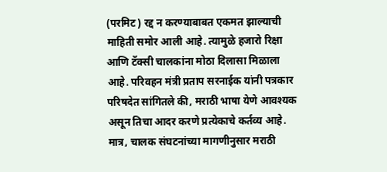(परमिट) रद्द न करण्याबाबत एकमत झाल्याची माहिती समोर आली आहे. त्यामुळे हजारो रिक्षा आणि टॅक्सी चालकांना मोठा दिलासा मिळाला आहे. परिवहन मंत्री प्रताप सरनाईक यांनी पत्रकार परिषदेत सांगितले की, मराठी भाषा येणे आवश्यक असून तिचा आदर करणे प्रत्येकाचे कर्तव्य आहे. मात्र, चालक संघटनांच्या मागणीनुसार मराठी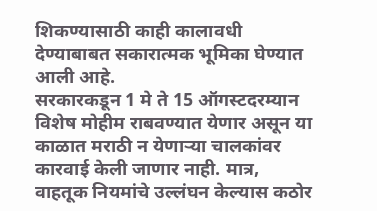शिकण्यासाठी काही कालावधी देण्याबाबत सकारात्मक भूमिका घेण्यात आली आहे.
सरकारकडून 1 मे ते 15 ऑगस्टदरम्यान विशेष मोहीम राबवण्यात येणार असून या काळात मराठी न येणाऱ्या चालकांवर कारवाई केली जाणार नाही. मात्र, वाहतूक नियमांचे उल्लंघन केल्यास कठोर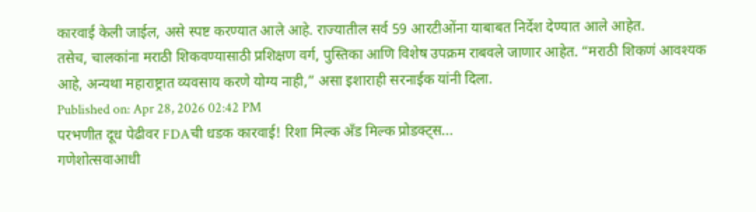कारवाई केली जाईल, असे स्पष्ट करण्यात आले आहे. राज्यातील सर्व 59 आरटीओंना याबाबत निर्देश देण्यात आले आहेत.
तसेच, चालकांना मराठी शिकवण्यासाठी प्रशिक्षण वर्ग, पुस्तिका आणि विशेष उपक्रम राबवले जाणार आहेत. “मराठी शिकणं आवश्यक आहे, अन्यथा महाराष्ट्रात व्यवसाय करणे योग्य नाही,” असा इशाराही सरनाईक यांनी दिला.
Published on: Apr 28, 2026 02:42 PM
परभणीत दूध पेढीवर FDAची धडक कारवाई! रिशा मिल्क अँड मिल्क प्रोडक्ट्स...
गणेशोत्सवाआधी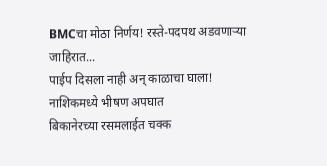BMCचा मोठा निर्णय! रस्ते-पदपथ अडवणाऱ्या जाहिरात...
पाईप दिसला नाही अन् काळाचा घाला! नाशिकमध्ये भीषण अपघात
बिकानेरच्या रसमलाईत चक्क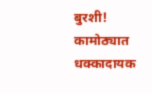बुरशी! कामोठ्यात धक्कादायक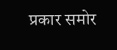प्रकार समोर